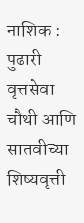नाशिक : पुढारी वृत्तसेवा
चौथी आणि सातवीच्या शिष्यवृत्ती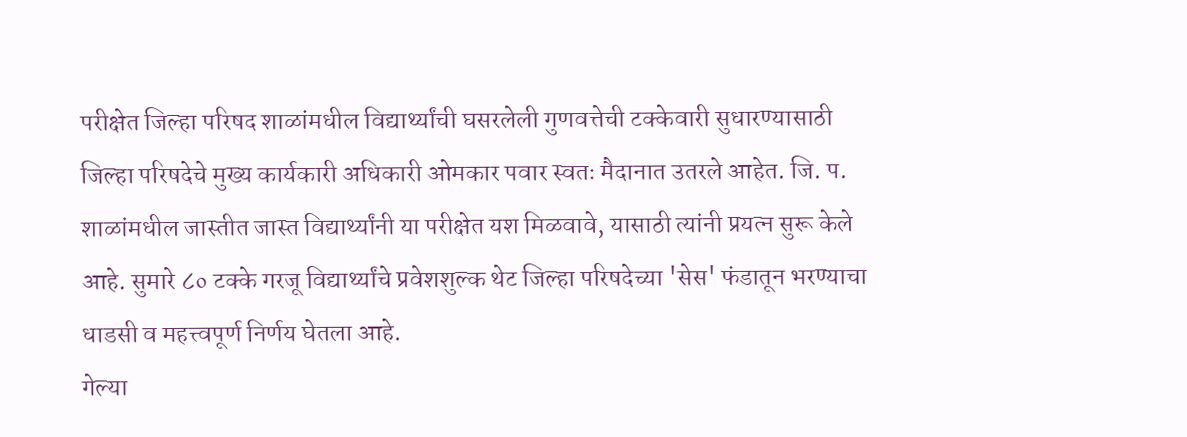परीक्षेत जिल्हा परिषद शाळांमधील विद्यार्थ्यांची घसरलेली गुणवत्तेची टक्केवारी सुधारण्यासाठी जिल्हा परिषदेचे मुख्य कार्यकारी अधिकारी ओमकार पवार स्वतः मैदानात उतरले आहेत. जि. प. शाळांमधील जास्तीत जास्त विद्यार्थ्यांनी या परीक्षेत यश मिळवावे, यासाठी त्यांनी प्रयत्न सुरू केले आहे. सुमारे ८० टक्के गरजू विद्यार्थ्यांचे प्रवेशशुल्क थेट जिल्हा परिषदेच्या 'सेस' फंडातून भरण्याचा धाडसी व महत्त्वपूर्ण निर्णय घेतला आहे.
गेल्या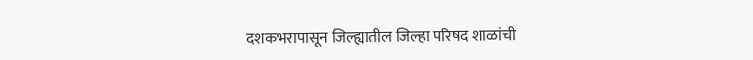दशकभरापासून जिल्ह्यातील जिल्हा परिषद शाळांची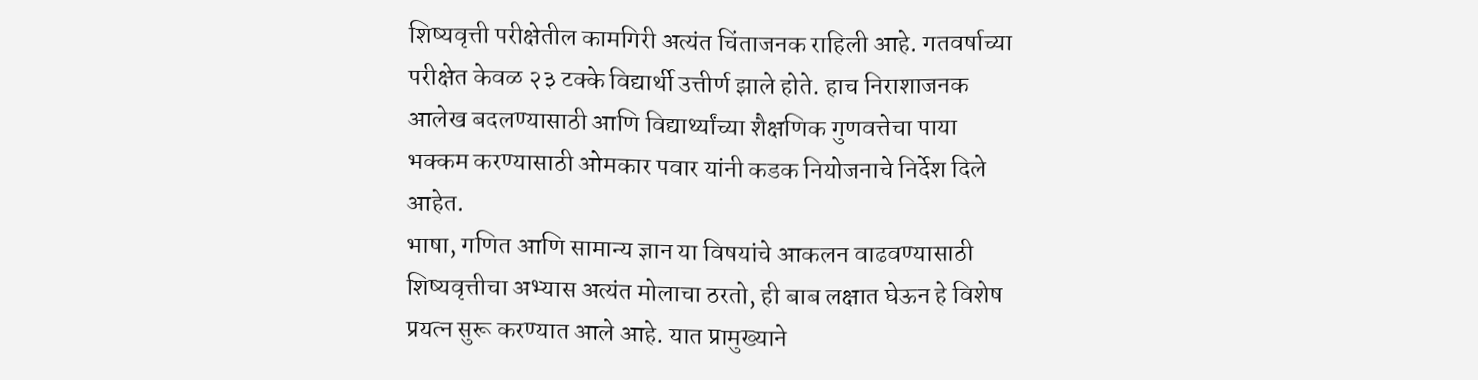शिष्यवृत्ती परीक्षेतील कामगिरी अत्यंत चिंताजनक राहिली आहे. गतवर्षाच्या परीक्षेत केवळ २३ टक्के विद्यार्थी उत्तीर्ण झाले होते. हाच निराशाजनक आलेख बदलण्यासाठी आणि विद्यार्थ्यांच्या शैक्षणिक गुणवत्तेचा पाया भक्कम करण्यासाठी ओमकार पवार यांनी कडक नियोजनाचे निर्देश दिले आहेत.
भाषा, गणित आणि सामान्य ज्ञान या विषयांचे आकलन वाढवण्यासाठी शिष्यवृत्तीचा अभ्यास अत्यंत मोलाचा ठरतो, ही बाब लक्षात घेऊन हे विशेष प्रयत्न सुरू करण्यात आले आहे. यात प्रामुख्याने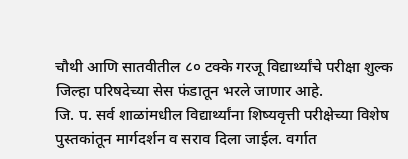चौथी आणि सातवीतील ८० टक्के गरजू विद्यार्थ्यांचे परीक्षा शुल्क जिल्हा परिषदेच्या सेस फंडातून भरले जाणार आहे.
जि. प. सर्व शाळांमधील विद्यार्थ्यांना शिष्यवृत्ती परीक्षेच्या विशेष पुस्तकांतून मार्गदर्शन व सराव दिला जाईल. वर्गात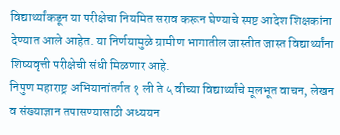विद्यार्थ्यांकडून या परीक्षेचा नियमित सराव करून घेण्याचे स्पष्ट आदेश शिक्षकांना देण्यात आले आहेत. या निर्णयामुळे ग्रामीण भागातील जास्तीत जास्त विद्यार्थ्यांना शिष्यवृत्ती परीक्षेची संधी मिळणार आहे.
निपुण महाराष्ट्र अभियानांतर्गत १ ली ते ५ वीच्या विद्यार्थ्यांचे मूलभूत वाचन, लेखन व संख्याज्ञान तपासण्यासाठी अध्ययन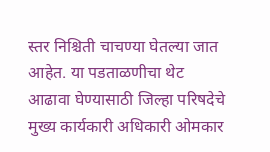स्तर निश्चिती चाचण्या घेतल्या जात आहेत. या पडताळणीचा थेट आढावा घेण्यासाठी जिल्हा परिषदेचे मुख्य कार्यकारी अधिकारी ओमकार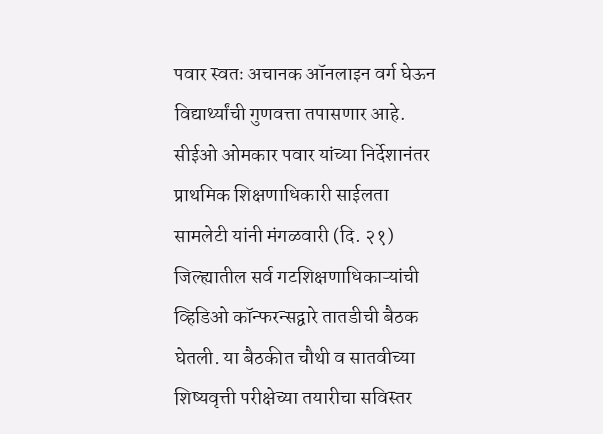पवार स्वतः अचानक ऑनलाइन वर्ग घेऊन विद्यार्थ्यांची गुणवत्ता तपासणार आहे.
सीईओ ओमकार पवार यांच्या निर्देशानंतर प्राथमिक शिक्षणाधिकारी साईलता सामलेटी यांनी मंगळवारी (दि. २१) जिल्ह्यातील सर्व गटशिक्षणाधिकाऱ्यांची व्हिडिओ कॉन्फरन्सद्वारे तातडीची बैठक घेतली. या बैठकीत चौथी व सातवीच्या शिष्यवृत्ती परीक्षेच्या तयारीचा सविस्तर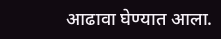आढावा घेण्यात आला.